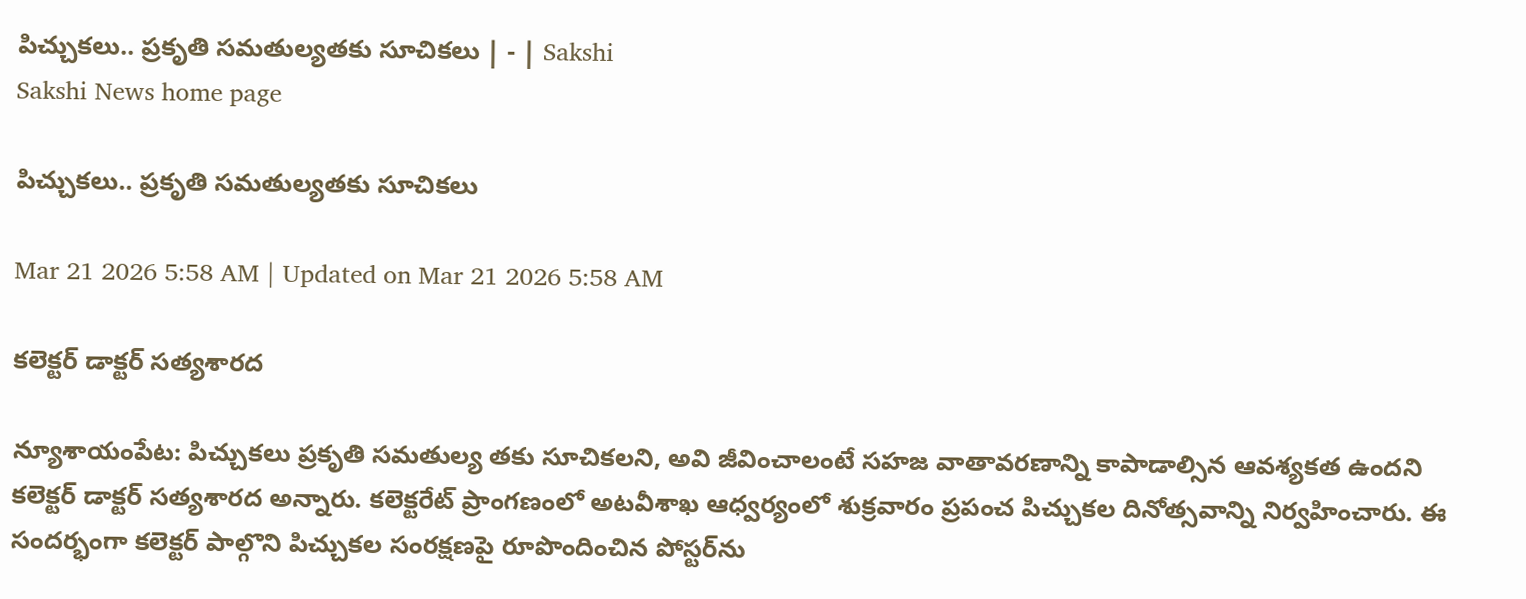పిచ్చుకలు.. ప్రకృతి సమతుల్యతకు సూచికలు | - | Sakshi
Sakshi News home page

పిచ్చుకలు.. ప్రకృతి సమతుల్యతకు సూచికలు

Mar 21 2026 5:58 AM | Updated on Mar 21 2026 5:58 AM

కలెక్టర్‌ డాక్టర్‌ సత్యశారద

న్యూశాయంపేట: పిచ్చుకలు ప్రకృతి సమతుల్య తకు సూచికలని, అవి జీవించాలంటే సహజ వాతావరణాన్ని కాపాడాల్సిన ఆవశ్యకత ఉందని కలెక్టర్‌ డాక్టర్‌ సత్యశారద అన్నారు. కలెక్టరేట్‌ ప్రాంగణంలో అటవీశాఖ ఆధ్వర్యంలో శుక్రవారం ప్రపంచ పిచ్చుకల దినోత్సవాన్ని నిర్వహించారు. ఈ సందర్భంగా కలెక్టర్‌ పాల్గొని పిచ్చుకల సంరక్షణపై రూపొందించిన పోస్టర్‌ను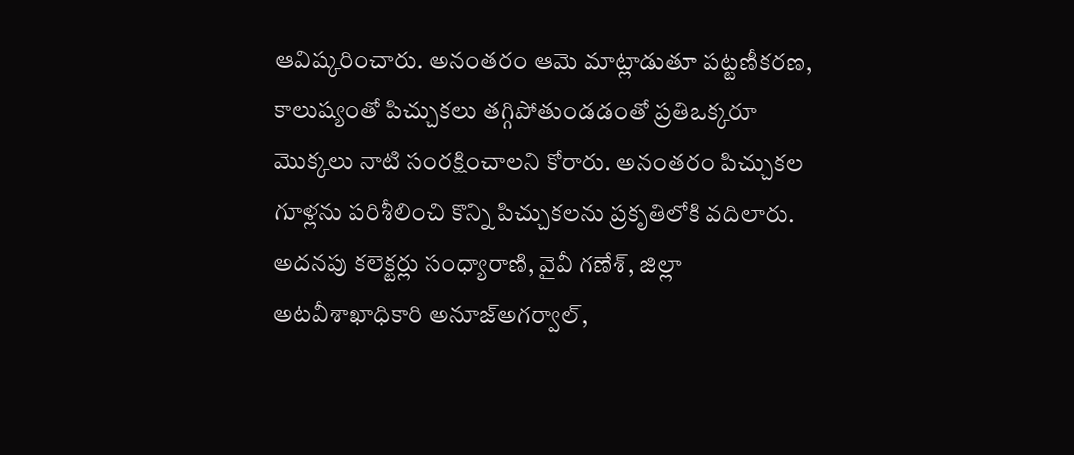ఆవిష్కరించారు. అనంతరం ఆమె మాట్లాడుతూ పట్టణీకరణ, కాలుష్యంతో పిచ్చుకలు తగ్గిపోతుండడంతో ప్రతిఒక్కరూ మొక్కలు నాటి సంరక్షించాలని కోరారు. అనంతరం పిచ్చుకల గూళ్లను పరిశీలించి కొన్ని పిచ్చుకలను ప్రకృతిలోకి వదిలారు. అదనపు కలెక్టర్లు సంధ్యారాణి, వైవీ గణేశ్‌, జిల్లా అటవీశాఖాధికారి అనూజ్‌అగర్వాల్‌,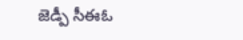జెడ్పీ సీఈఓ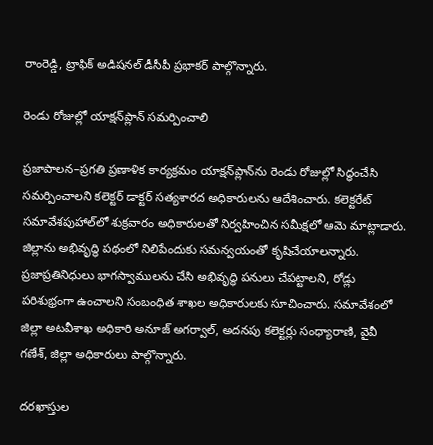రాంరెడ్డి, ట్రాఫిక్‌ అడిషనల్‌ డీసీపీ ప్రభాకర్‌ పాల్గొన్నారు.

రెండు రోజుల్లో యాక్షన్‌ప్లాన్‌ సమర్పించాలి

ప్రజాపాలన–ప్రగతి ప్రణాళిక కార్యక్రమం యాక్షన్‌ప్లాన్‌ను రెండు రోజుల్లో సిద్ధంచేసి సమర్పించాలని కలెక్టర్‌ డాక్టర్‌ సత్యశారద అధికారులను ఆదేశించారు. కలెక్టరేట్‌ సమావేశపుహాల్‌లో శుక్రవారం అధికారులతో నిర్వహించిన సమీక్షలో ఆమె మాట్లాడారు. జిల్లాను అభివృద్ధి పథంలో నిలిపేందుకు సమన్వయంతో కృషిచేయాలన్నారు. ప్రజాప్రతినిధులు భాగస్వాములను చేసి అభివృద్ధి పనులు చేపట్టాలని, రోడ్లు పరిశుభ్రంగా ఉంచాలని సంబంధిత శాఖల అధికారులకు సూచించారు. సమావేశంలో జిల్లా అటవీశాఖ అధికారి అనూజ్‌ అగర్వాల్‌, అదనపు కలెక్టర్లు సంధ్యారాణి, వైవీ గణేశ్‌, జిల్లా అధికారులు పాల్గొన్నారు.

దరఖాస్తుల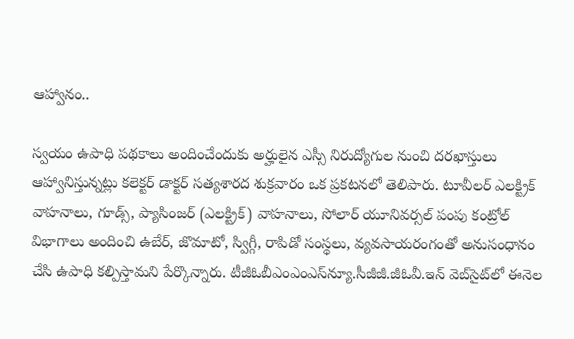ఆహ్వానం..

స్వయం ఉపాధి పథకాలు అందించేందుకు అర్హులైన ఎస్సీ నిరుద్యోగుల నుంచి దరఖాస్తులు ఆహ్వానిస్తున్నట్లు కలెక్టర్‌ డాక్టర్‌ సత్యశారద శుక్రవారం ఒక ప్రకటనలో తెలిపారు. టూవీలర్‌ ఎలక్ట్రిక్‌ వాహనాలు, గూడ్స్‌, ప్యాసింజర్‌ (ఎలక్ట్రిక్‌) వాహనాలు, సోలార్‌ యూనివర్సల్‌ పంపు కంట్రోల్‌ విభాగాలు అందించి ఉబేర్‌, జొమాటో, స్విగ్గీ, రాపిడో సంస్థలు, వ్యవసాయరంగంతో అనుసంధానం చేసి ఉపాధి కల్పిస్తామని పేర్కొన్నారు. టీజీఓబీఎంఎంఎస్‌న్యూ.సీజీజీ.జీఓవీ.ఇన్‌ వెబ్‌సైట్‌లో ఈనెల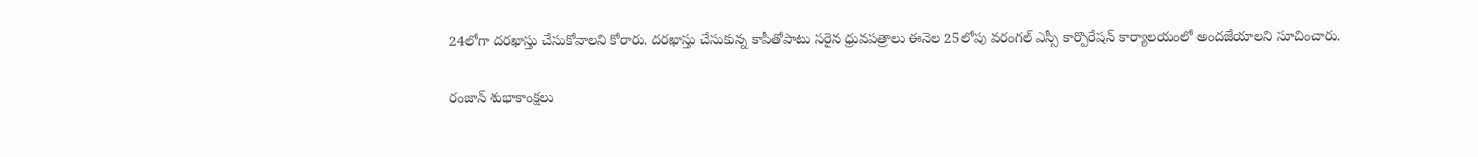24లోగా దరఖాస్తు చేసుకోవాలని కోరారు. దరఖాస్తు చేసుకున్న కాపీతోపాటు సరైన ధ్రువపత్రాలు ఈనెల 25లోపు వరంగల్‌ ఎస్సీ కార్పొరేషన్‌ కార్యాలయంలో అందజేయాలని సూచించారు.

రంజాన్‌ శుభాకాంక్షలు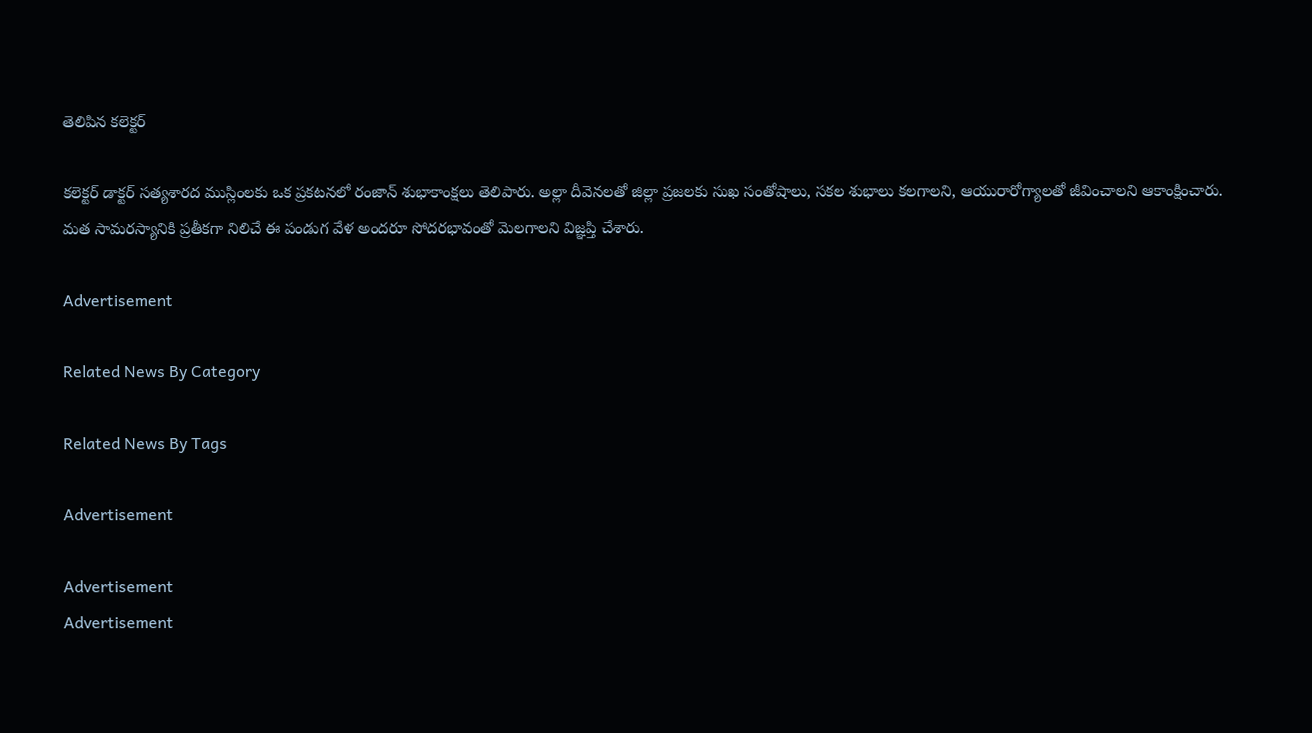తెలిపిన కలెక్టర్‌

కలెక్టర్‌ డాక్టర్‌ సత్యశారద ముస్లింలకు ఒక ప్రకటనలో రంజాన్‌ శుభాకాంక్షలు తెలిపారు. అల్లా దీవెనలతో జిల్లా ప్రజలకు సుఖ సంతోషాలు, సకల శుభాలు కలగాలని, ఆయురారోగ్యాలతో జీవించాలని ఆకాంక్షించారు. మత సామరస్యానికి ప్రతీకగా నిలిచే ఈ పండుగ వేళ అందరూ సోదరభావంతో మెలగాలని విజ్ఞప్తి చేశారు.

Advertisement

Related News By Category

Related News By Tags

Advertisement

Advertisement
Advertisement